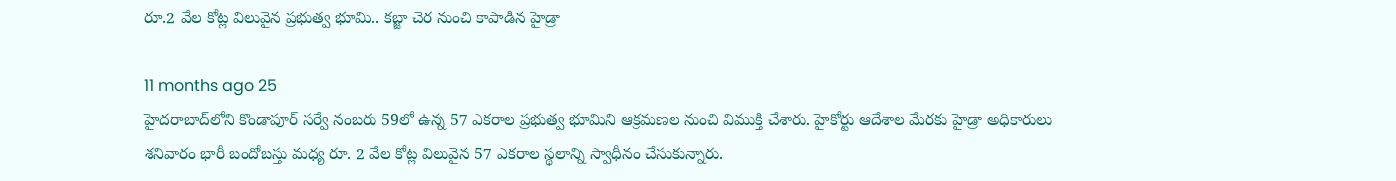రూ.2 వేల కోట్ల విలువైన ప్రభుత్వ భూమి.. కబ్జా చెర నుంచి కాపాడిన హైడ్రా

11 months ago 25
హైదరాబాద్‌లోని కొండాపూర్‌ సర్వే నంబరు 59లో ఉన్న 57 ఎకరాల ప్రభుత్వ భూమిని ఆక్రమణల నుంచి విముక్తి చేశారు. హైకోర్టు ఆదేశాల మేరకు హైడ్రా అధికారులు శనివారం భారీ బందోబస్తు మధ్య రూ. 2 వేల కోట్ల విలువైన 57 ఎకరాల స్థలాన్ని స్వాధీనం చేసుకున్నారు.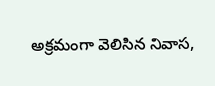అక్రమంగా వెలిసిన నివాస,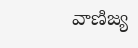వాణిజ్య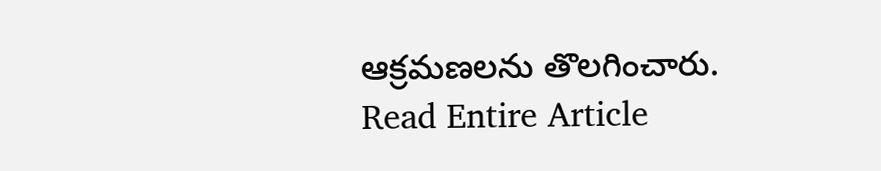ఆక్రమణలను తొలగించారు.
Read Entire Article